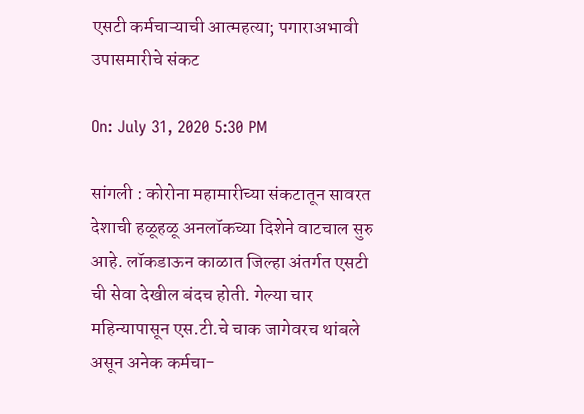एसटी कर्मचाऱ्याची आत्महत्या; पगाराअभावी उपासमारीचे संकट

On: July 31, 2020 5:30 PM

सांगली : कोरोना महामारीच्या संकटातून सावरत देशाची हळूहळू अनलॉकच्या दिशेने वाटचाल सुरु आहे. लॉकडाऊन काळात जिल्हा अंतर्गत एसटी ची सेवा देखील बंदच होती. गेल्या चार महिन्यापासून एस.टी.चे चाक जागेवरच थांबले असून अनेक कर्मचा-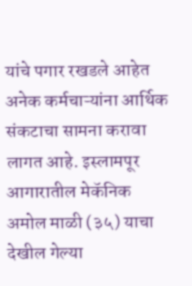यांचे पगार रखडले आहेत
अनेक कर्मचाऱ्यांना आर्थिक संकटाचा सामना करावा लागत आहे. इस्लामपूर आगारातील मेकॅनिक अमोल माळी (३५) याचा देखील गेल्या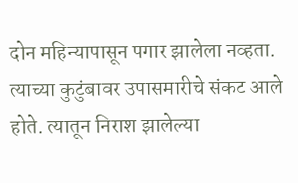दोन महिन्यापासून पगार झालेला नव्हता. त्याच्या कुटुंबावर उपासमारीचे संकट आले होते. त्यातून निराश झालेल्या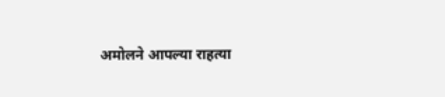अमोलने आपल्या राहत्या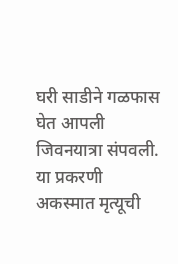घरी साडीने गळफास घेत आपली जिवनयात्रा संपवली. या प्रकरणी अकस्मात मृत्यूची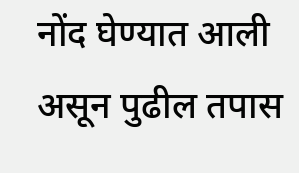नोंद घेण्यात आली असून पुढील तपास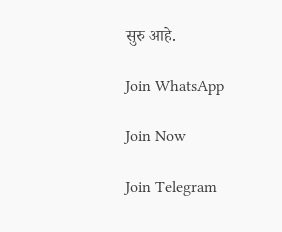सुरु आहे.

Join WhatsApp

Join Now

Join Telegram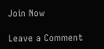Join Now

Leave a Comment